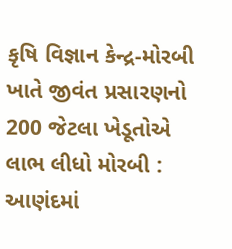કૃષિ વિજ્ઞાન કેન્દ્ર-મોરબી ખાતે જીવંત પ્રસારણનો 200 જેટલા ખેડૂતોએ લાભ લીધો મોરબી : આણંદમાં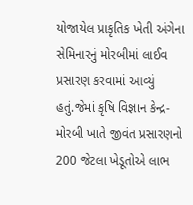યોજાયેલ પ્રાકૃતિક ખેતી અંગેના સેમિનારનું મોરબીમાં લાઈવ પ્રસારણ કરવામાં આવ્યું હતું.જેમાં કૃષિ વિજ્ઞાન કેન્દ્ર-મોરબી ખાતે જીવંત પ્રસારણનો 200 જેટલા ખેડૂતોએ લાભ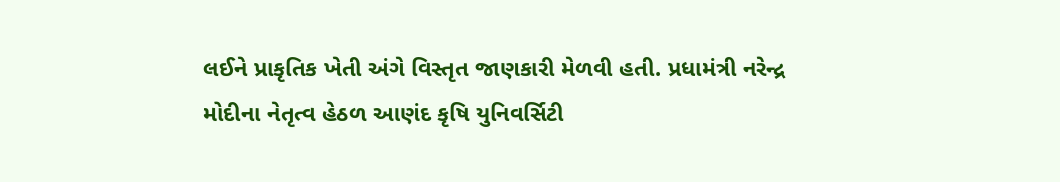લઈને પ્રાકૃતિક ખેતી અંગે વિસ્તૃત જાણકારી મેળવી હતી. પ્રધામંત્રી નરેન્દ્ર મોદીના નેતૃત્વ હેઠળ આણંદ કૃષિ યુનિવર્સિટી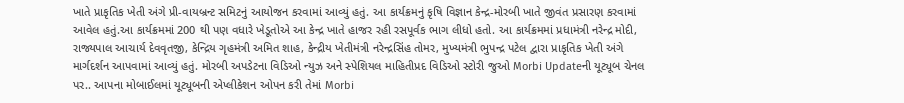ખાતે પ્રાકૃતિક ખેતી અંગે પ્રી-વાયબ્રન્ટ સમિટનું આયોજન કરવામાં આવ્યું હતું. આ કાર્યક્રમનું કૃષિ વિજ્ઞાન કેન્દ્ર-મોરબી ખાતે જીવંત પ્રસારણ કરવામાં આવેલ હતું.આ કાર્યક્રમમાં 200 થી પણ વધારે ખેડૂતોએ આ કેન્દ્ર ખાતે હાજર રહી રસપૂર્વક ભાગ લીધો હતો. આ કાર્યક્રમમાં પ્રધામંત્રી નરેન્દ્ર મોદી, રાજ્યપાલ આચાર્ય દેવવૃતજી, કેન્દ્રિય ગૃહમંત્રી અમિત શાહ, કેન્દ્રીય ખેતીમંત્રી નરેન્દ્રસિંહ તોમર, મુખ્યમંત્રી ભુપન્દ્ર પટેલ દ્વારા પ્રાકૃતિક ખેતી અંગે માર્ગદર્શન આપવામાં આવ્યું હતું. મોરબી અપડેટના વિડિઓ ન્યુઝ અને સ્પેશિયલ માહિતીપ્રદ વિડિઓ સ્ટોરી જુઓ Morbi Updateની યૂટ્યૂબ ચેનલ પર.. આપના મોબાઈલમાં યૂટ્યૂબની એપ્લીકેશન ઓપન કરી તેમાં Morbi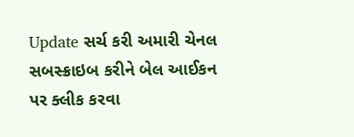Update સર્ચ કરી અમારી ચેનલ સબસ્ક્રાઇબ કરીને બેલ આઈકન પર ક્લીક કરવા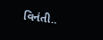વિનંતી..